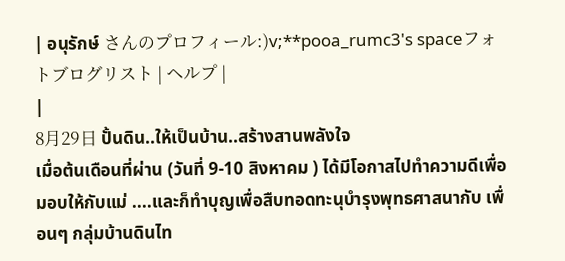| อนุรักษ์ さんのプロフィール:)v;**pooa_rumc3's spaceフォトブログリスト | ヘルプ |
|
8月29日 ปั้นดิน..ให้เป็นบ้าน..สร้างสานพลังใจ
เมื่อต้นเดือนที่ผ่าน (วันที่ 9-10 สิงหาคม ) ได้มีโอกาสไปทำความดีเพื่อมอบให้กับแม่ ....และก็ทำบุญเพื่อสืบทอดทะนุบำรุงพุทธศาสนากับ เพื่อนๆ กลุ่มบ้านดินไท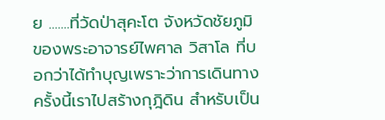ย .......ที่วัดป่าสุคะโต จังหวัดชัยภูมิ ของพระอาจารย์ไพศาล วิสาโล ที่บอกว่าได้ทำบุญเพราะว่าการเดินทางครั้งนี้เราไปสร้างกุฎิดิน สำหรับเป็น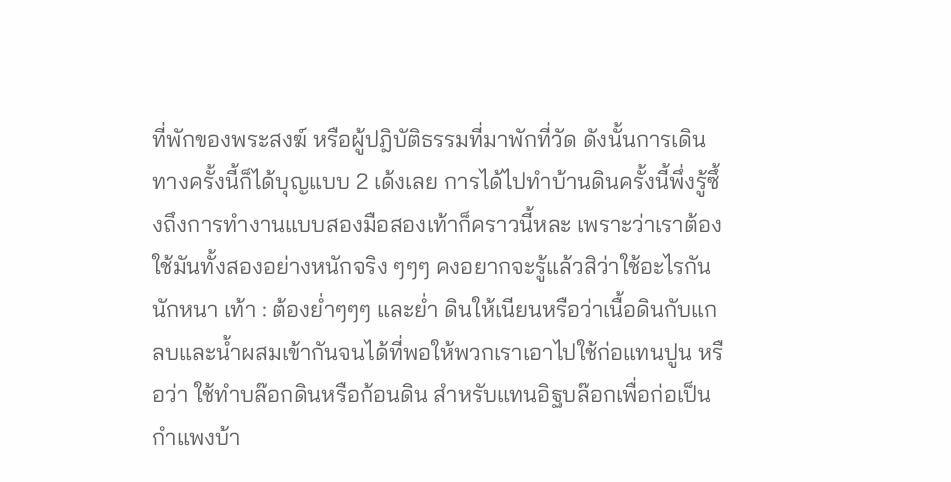ที่พักของพระสงฆ์ หรือผู้ปฎิบัติธรรมที่มาพักที่วัด ดังนั้นการเดินทางครั้งนี้ก็ได้บุญแบบ 2 เด้งเลย การได้ไปทำบ้านดินครั้งนี้พึ่งรู้ซึ้งถึงการทำงานแบบสองมือสองเท้าก็คราวนี้หละ เพราะว่าเราต้องใช้มันทั้งสองอย่างหนักจริง ๆๆๆ คงอยากจะรู้แล้วสิว่าใช้อะไรกันนักหนา เท้า : ต้องย่ำๆๆๆ และย่ำ ดินให้เนียนหรือว่าเนื้อดินกับแกลบและน้ำผสมเข้ากันจนได้ที่พอให้พวกเราเอาไปใช้ก่อแทนปูน หรือว่า ใช้ทำบล๊อกดินหรือก้อนดิน สำหรับแทนอิฐบล๊อกเพื่อก่อเป็นกำแพงบ้า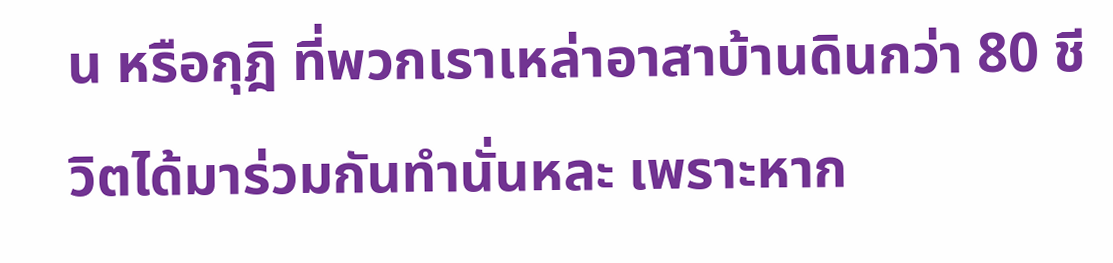น หรือกุฎิ ที่พวกเราเหล่าอาสาบ้านดินกว่า 80 ชีวิตได้มาร่วมกันทำนั่นหละ เพราะหาก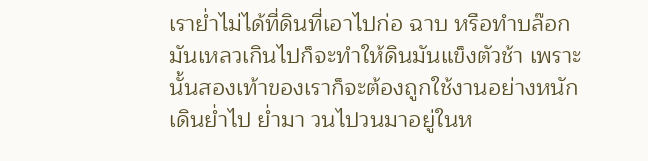เราย่ำไม่ได้ที่ดินที่เอาไปก่อ ฉาบ หรือทำบล๊อกมันเหลวเกินไปก็จะทำให้ดินมันแข็งตัวช้า เพราะนั้นสองเท้าของเราก็จะต้องถูกใช้งานอย่างหนัก เดินย่ำไป ย่ำมา วนไปวนมาอยู่ในห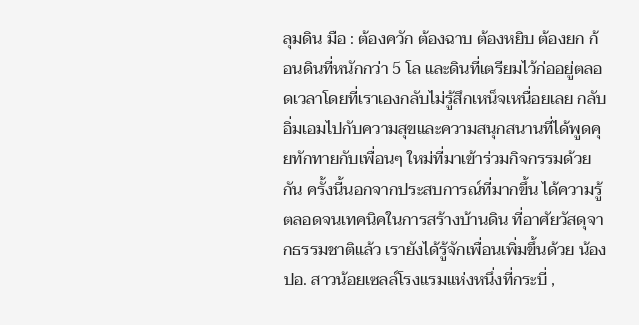ลุมดิน มือ : ต้องควัก ต้องฉาบ ต้องหยิบ ต้องยก ก้อนดินที่หนักกว่า 5 โล และดินที่เตรียมไว้ก่ออยู่ตลอดเวลาโดยที่เราเองกลับไม่รู้สึกเหน็จเหนื่อยเลย กลับอิ่มเอมไปกับความสุขและความสนุกสนานที่ได้พูดคุยทักทายกับเพื่อนๆ ใหม่ที่มาเข้าร่วมกิจกรรมด้วยกัน ครั้งนี้นอกจากประสบการณ์ที่มากขึ้น ได้ความรู้ตลอดจนเทคนิคในการสร้างบ้านดิน ที่อาศัยวัสดุจากธรรมชาติแล้ว เรายังได้รู้จักเพื่อนเพิ่มขึ้นด้วย น้องปอ. สาวน้อยเซลล์โรงแรมแห่งหนึ่งที่กระบี่ ,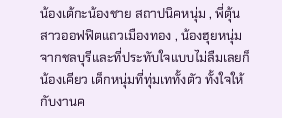น้องเต้กะน้องชาย สถาปนิคหนุ่ม , พี่ตุ้น สาวออฟฟิตแถวเมืองทอง , น้องฮุยหนุ่มจากชลบุรีและที่ประทับใจแบบไม่ลืมเลยก็น้องเคียว เด็กหนุ่มที่ทุ่มเททั้งตัว ทั้งใจให้กับงานค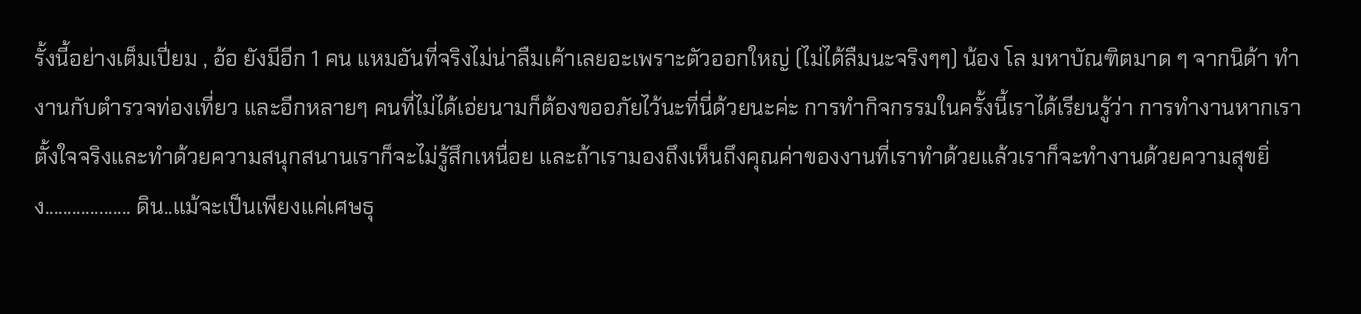รั้งนี้อย่างเต็มเปี่ยม , อ้อ ยังมีอีก 1 คน แหมอันที่จริงไม่น่าลืมเค้าเลยอะเพราะตัวออกใหญ่ (ไม่ได้ลืมนะจริงๆๆ) น้อง โล มหาบัณฑิตมาด ๆ จากนิด้า ทำงานกับตำรวจท่องเที่ยว และอีกหลายๆ คนที่ไม่ได้เอ่ยนามก็ต้องขออภัยไว้นะที่นี่ด้วยนะค่ะ การทำกิจกรรมในครั้งนี้เราได้เรียนรู้ว่า การทำงานหากเราตั้งใจจริงและทำด้วยความสนุกสนานเราก็จะไม่รู้สึกเหนื่อย และถ้าเรามองถึงเห็นถึงคุณค่าของงานที่เราทำด้วยแล้วเราก็จะทำงานด้วยความสุขยิ่ง................... ดิน..แม้จะเป็นเพียงแค่เศษธุ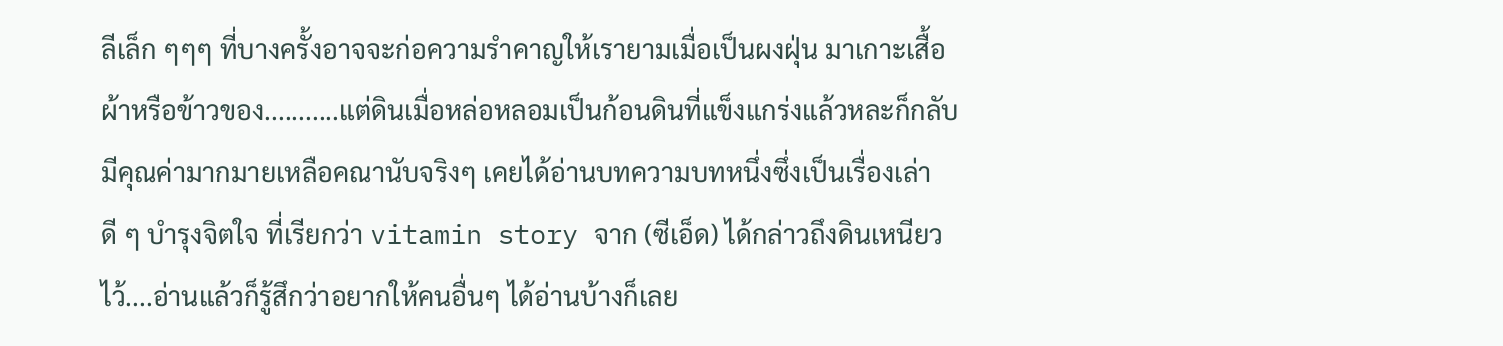ลีเล็ก ๆๆๆ ที่บางครั้งอาจจะก่อความรำคาญให้เรายามเมื่อเป็นผงฝุ่น มาเกาะเสื้อผ้าหรือข้าวของ...........แต่ดินเมื่อหล่อหลอมเป็นก้อนดินที่แข็งแกร่งแล้วหละก็กลับมีคุณค่ามากมายเหลือคณานับจริงๆ เคยได้อ่านบทความบทหนึ่งซึ่งเป็นเรื่องเล่าดี ๆ บำรุงจิตใจ ที่เรียกว่า vitamin story จาก (ซีเอ็ด) ได้กล่าวถึงดินเหนียวไว้....อ่านแล้วก็รู้สึกว่าอยากให้คนอื่นๆ ได้อ่านบ้างก็เลย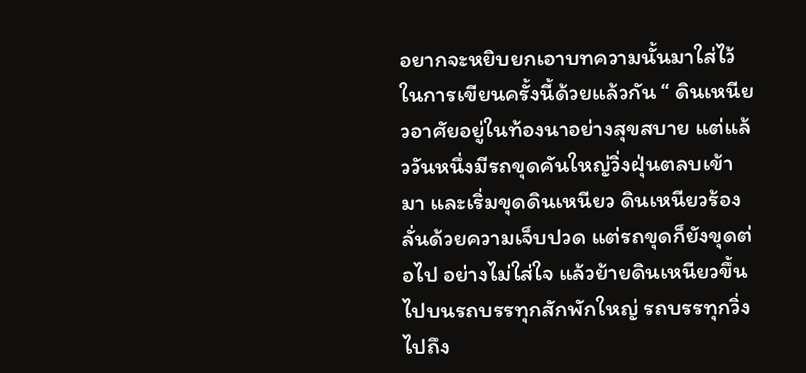อยากจะหยิบยกเอาบทความนั้นมาใส่ไว้ในการเขียนครั้งนี้ด้วยแล้วกัน “ ดินเหนียวอาศัยอยู่ในท้องนาอย่างสุขสบาย แต่แล้ววันหนึ่งมีรถขุดคันใหญ่วิ่งฝุ่นตลบเข้ามา และเริ่มขุดดินเหนียว ดินเหนียวร้องลั่นด้วยความเจ็บปวด แต่รถขุดก็ยังขุดต่อไป อย่างไม่ใส่ใจ แล้วย้ายดินเหนียวขึ้นไปบนรถบรรทุกสักพักใหญ่ รถบรรทุกวิ่งไปถึง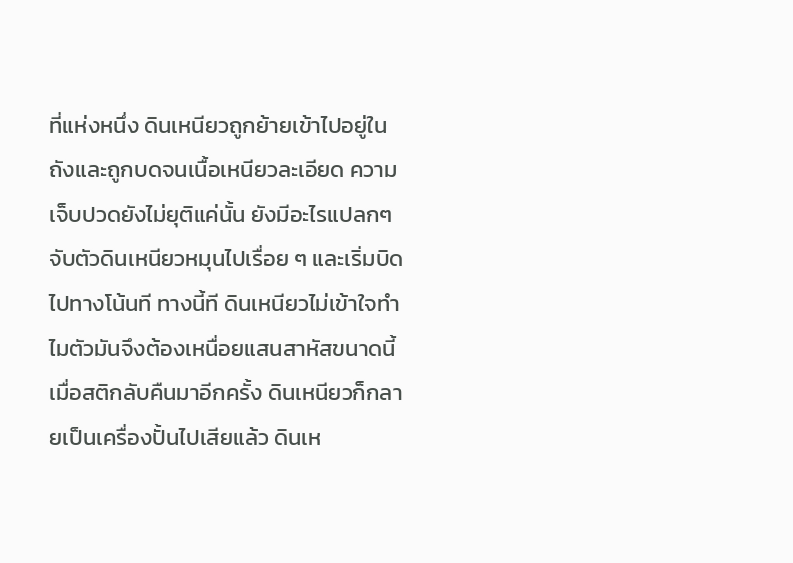ที่แห่งหนึ่ง ดินเหนียวถูกย้ายเข้าไปอยู่ในถังและถูกบดจนเนื้อเหนียวละเอียด ความเจ็บปวดยังไม่ยุติแค่นั้น ยังมีอะไรแปลกๆ จับตัวดินเหนียวหมุนไปเรื่อย ๆ และเริ่มบิดไปทางโน้นที ทางนี้ที ดินเหนียวไม่เข้าใจทำไมตัวมันจึงต้องเหนื่อยแสนสาหัสขนาดนี้ เมื่อสติกลับคืนมาอีกครั้ง ดินเหนียวก็กลายเป็นเครื่องปั้นไปเสียแล้ว ดินเห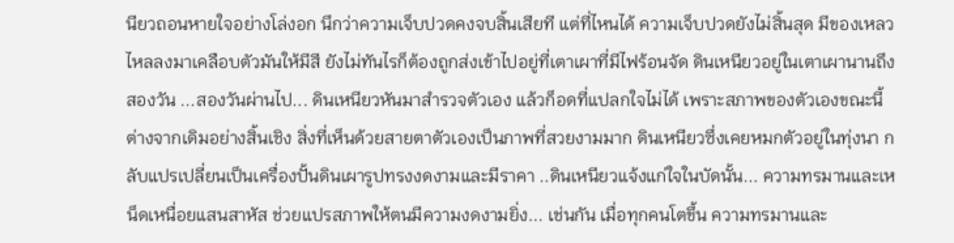นียวถอนหายใจอย่างโล่งอก นึกว่าความเจ็บปวดคงจบสิ้นเสียที แต่ที่ไหนได้ ความเจ็บปวดยังไม่สิ้นสุด มีของเหลวไหลลงมาเคลือบตัวมันให้มีสี ยังไม่ทันไรก็ต้องถูกส่งเข้าไปอยู่ที่เตาเผาที่มีไฟร้อนจัด ดินเหนียวอยู่ในเตาเผานานถึงสองวัน ...สองวันผ่านไป... ดินเหนียวหันมาสำรวจตัวเอง แล้วก็อดที่แปลกใจไม่ได้ เพราะสภาพของตัวเองขณะนี้ ต่างจากเดิมอย่างสิ้นเชิง สิ่งที่เห็นด้วยสายตาตัวเองเป็นภาพที่สวยงามมาก ดินเหนียวซึ่งเคยหมกตัวอยู่ในทุ่งนา กลับแปรเปลี่ยนเป็นเครื่องปั้นดินเผารูปทรงงดงามและมีราคา ..ดินเหนียวแจ้งแก่ใจในบัดนั้น... ความทรมานและเหน็ดเหนื่อยแสนสาหัส ช่วยแปรสภาพให้ตนมีความงดงามยิ่ง... เช่นกัน เมื่อทุกคนโตขึ้น ความทรมานและ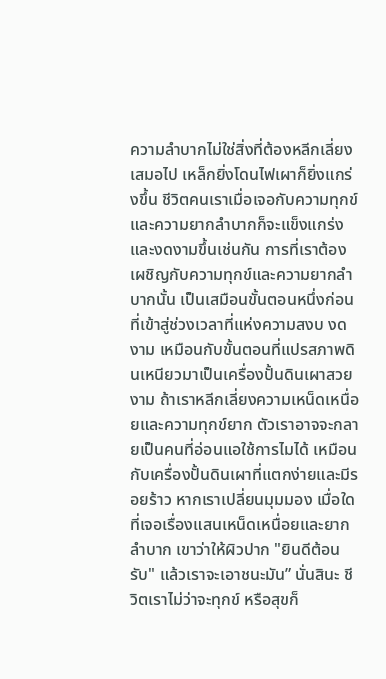ความลำบากไม่ใช่สิ่งที่ต้องหลีกเลี่ยงเสมอไป เหล็กยิ่งโดนไฟเผาก็ยิ่งแกร่งขึ้น ชีวิตคนเราเมื่อเจอกับความทุกข์และความยากลำบากก็จะแข็งแกร่งและงดงามขึ้นเช่นกัน การที่เราต้องเผชิญกับความทุกข์และความยากลำบากนั้น เป็นเสมือนขั้นตอนหนึ่งก่อนที่เข้าสู่ช่วงเวลาที่แห่งความสงบ งดงาม เหมือนกับขั้นตอนที่แปรสภาพดินเหนียวมาเป็นเครื่องปั้นดินเผาสวยงาม ถ้าเราหลีกเลี่ยงความเหน็ดเหนื่อยและความทุกข์ยาก ตัวเราอาจจะกลายเป็นคนที่อ่อนแอใช้การไมได้ เหมือนกับเครื่องปั้นดินเผาที่แตกง่ายและมีรอยร้าว หากเราเปลี่ยนมุมมอง เมื่อใดที่เจอเรื่องแสนเหน็ดเหนื่อยและยากลำบาก เขาว่าให้ผิวปาก "ยินดีต้อนรับ" แล้วเราจะเอาชนะมัน” นั่นสินะ ชีวิตเราไม่ว่าจะทุกข์ หรือสุขก็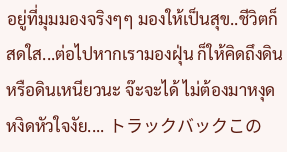อยู่ที่มุมมองจริงๆๆ มองให้เป็นสุข..ชีวิตก็สดใส...ต่อไปหากเรามองฝุ่น ก็ให้คิดถึงดินหรือดินเหนียวนะ จ๊ะจะได้ ไม่ต้องมาหงุดหงิดหัวใจงัย.... トラックバックこの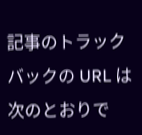記事のトラックバックの URL は次のとおりで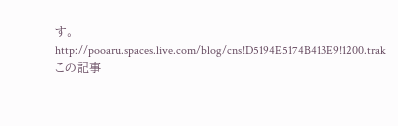す。 http://pooaru.spaces.live.com/blog/cns!D5194E5174B413E9!1200.trak この記事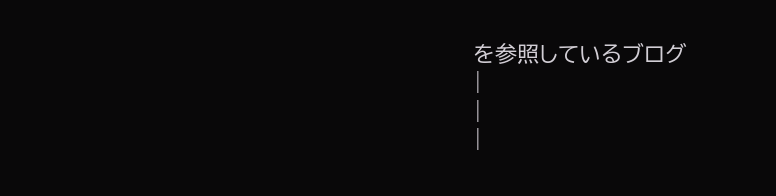を参照しているブログ
|
|
|